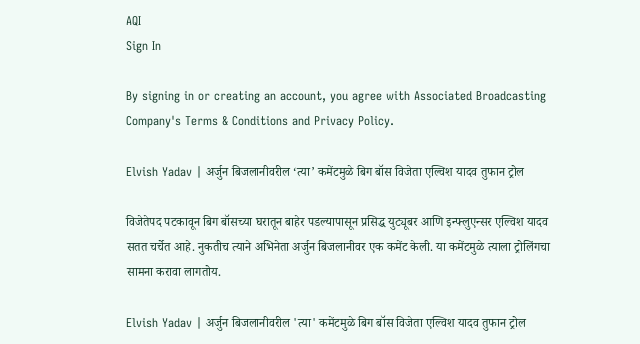AQI
Sign In

By signing in or creating an account, you agree with Associated Broadcasting Company's Terms & Conditions and Privacy Policy.

Elvish Yadav | अर्जुन बिजलानीवरील ‘त्या’ कमेंटमुळे बिग बॉस विजेता एल्विश यादव तुफान ट्रोल

विजेतेपद पटकावून बिग बॉसच्या घरातून बाहेर पडल्यापासून प्रसिद्ध युट्यूबर आणि इन्फ्लुएन्सर एल्विश यादव सतत चर्चेत आहे. नुकतीच त्याने अभिनेता अर्जुन बिजलानीवर एक कमेंट केली. या कमेंटमुळे त्याला ट्रोलिंगचा सामना करावा लागतोय.

Elvish Yadav | अर्जुन बिजलानीवरील 'त्या' कमेंटमुळे बिग बॉस विजेता एल्विश यादव तुफान ट्रोल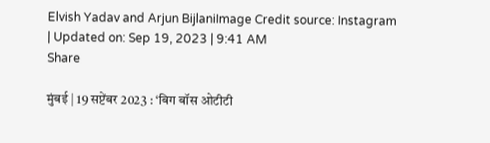Elvish Yadav and Arjun BijlaniImage Credit source: Instagram
| Updated on: Sep 19, 2023 | 9:41 AM
Share

मुंबई | 19 सप्टेंबर 2023 : ‘बिग बॉस ओटीटी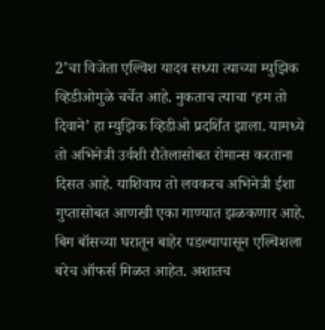2’चा विजेता एल्विश यादव सध्या त्याच्या म्युझिक व्हिडीओमुळे चर्चेत आहे. नुकताच त्याचा ‘हम तो दिवाने’ हा म्युझिक व्हिडीओ प्रदर्शित झाला. यामध्ये तो अभिनेत्री उर्वशी रौतेलासोबत रोमान्स करताना दिसत आहे. याशिवाय तो लवकरच अभिनेत्री ईशा गुप्तासोबत आणखी एका गाण्यात झळकणार आहे. बिग बॉसच्या घरातून बाहेर पडल्यापासून एल्विशला बरेच ऑफर्स मिळत आहेत. अशातच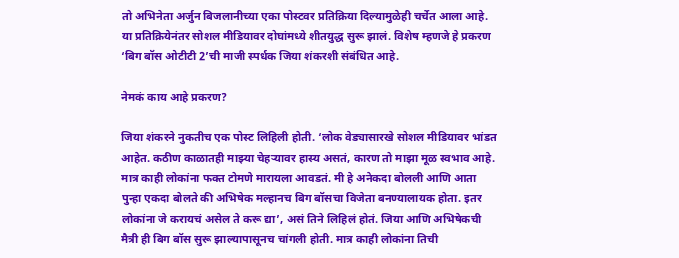तो अभिनेता अर्जुन बिजलानीच्या एका पोस्टवर प्रतिक्रिया दिल्यामुळेही चर्चेत आला आहे. या प्रतिक्रियेनंतर सोशल मीडियावर दोघांमध्ये शीतयुद्ध सुरू झालं. विशेष म्हणजे हे प्रकरण ‘बिग बॉस ओटीटी 2’ची माजी स्पर्धक जिया शंकरशी संबंधित आहे.

नेमकं काय आहे प्रकरण?

जिया शंकरने नुकतीच एक पोस्ट लिहिली होती. ‘लोक वेड्यासारखे सोशल मीडियावर भांडत आहेत. कठीण काळातही माझ्या चेहऱ्यावर हास्य असतं, कारण तो माझा मूळ स्वभाव आहे. मात्र काही लोकांना फक्त टोमणे मारायला आवडतं. मी हे अनेकदा बोलली आणि आता पुन्हा एकदा बोलते की अभिषेक मल्हानच बिग बॉसचा विजेता बनण्यालायक होता. इतर लोकांना जे करायचं असेल ते करू द्या’, असं तिने लिहिलं होतं. जिया आणि अभिषेकची मैत्री ही बिग बॉस सुरू झाल्यापासूनच चांगली होती. मात्र काही लोकांना तिची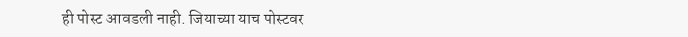ही पोस्ट आवडली नाही. जियाच्या याच पोस्टवर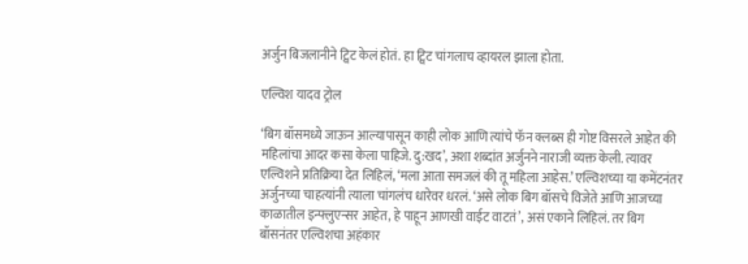अर्जुन बिजलानीने ट्विट केलं होतं. हा ट्विट चांगलाच व्हायरल झाला होता.

एल्विश यादव ट्रोल

‘बिग बॉसमध्ये जाऊन आल्यापासून काही लोक आणि त्यांचे फॅन क्लब्स ही गोष्ट विसरले आहेत की महिलांचा आदर कसा केला पाहिजे. दु:खद’, अशा शब्दांत अर्जुनने नाराजी व्यक्त केली. त्यावर एल्विशने प्रतिक्रिया देत लिहिलं, ‘मला आता समजलं की तू महिला आहेस.’ एल्विशच्या या कमेंटनंतर अर्जुनच्या चाहत्यांनी त्याला चांगलंच धारेवर धरलं. ‘असे लोक बिग बॉसचे विजेते आणि आजच्या काळातील इन्फ्लुएन्सर आहेत, हे पाहून आणखी वाईट वाटतं’, असं एकाने लिहिलं. तर बिग बॉसनंतर एल्विशचा अहंकार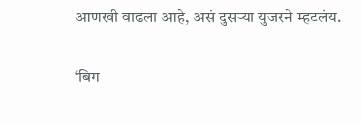आणखी वाढला आहे, असं दुसऱ्या युजरने म्हटलंय.

‘बिग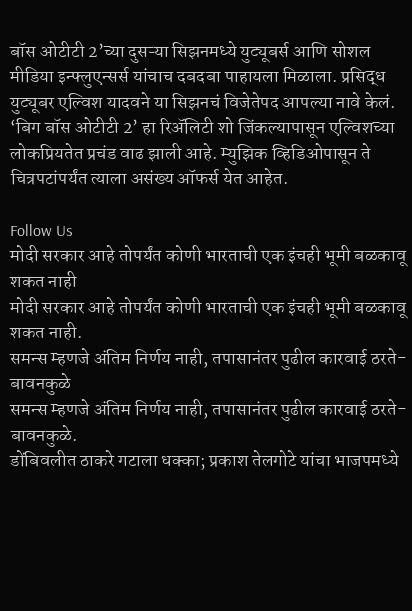बॉस ओटीटी 2’च्या दुसऱ्या सिझनमध्ये युट्यूबर्स आणि सोशल मीडिया इन्फ्लुएन्सर्स यांचाच दबदबा पाहायला मिळाला. प्रसिद्ध युट्यूबर एल्विश यादवने या सिझनचं विजेतेपद आपल्या नावे केलं. ‘बिग बॉस ओटीटी 2’ हा रिॲलिटी शो जिंकल्यापासून एल्विशच्या लोकप्रियतेत प्रचंड वाढ झाली आहे. म्युझिक व्हिडिओपासून ते चित्रपटांपर्यंत त्याला असंख्य ऑफर्स येत आहेत.

Follow Us
मोदी सरकार आहे तोपर्यंत कोणी भारताची एक इंचही भूमी बळकावू शकत नाही
मोदी सरकार आहे तोपर्यंत कोणी भारताची एक इंचही भूमी बळकावू शकत नाही.
समन्स म्हणजे अंतिम निर्णय नाही, तपासानंतर पुढील कारवाई ठरते- बावनकुळे
समन्स म्हणजे अंतिम निर्णय नाही, तपासानंतर पुढील कारवाई ठरते- बावनकुळे.
डोंबिवलीत ठाकरे गटाला धक्का; प्रकाश तेलगोटे यांचा भाजपमध्ये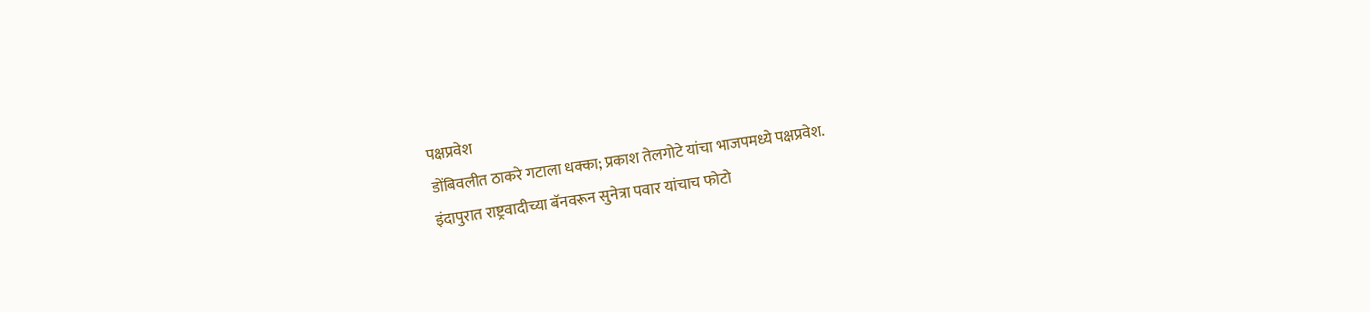पक्षप्रवेश
डोंबिवलीत ठाकरे गटाला धक्का; प्रकाश तेलगोटे यांचा भाजपमध्ये पक्षप्रवेश.
इंदापुरात राष्ट्रवादीच्या बॅनवरून सुनेत्रा पवार यांचाच फोटो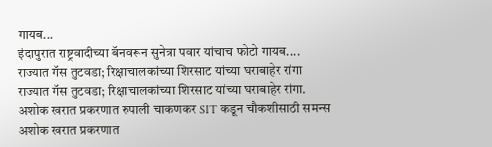गायब...
इंदापुरात राष्ट्रवादीच्या बॅनवरून सुनेत्रा पवार यांचाच फोटो गायब....
राज्यात गॅस तुटवडा; रिक्षाचालकांच्या शिरसाट यांच्या घराबाहेर रांगा
राज्यात गॅस तुटवडा; रिक्षाचालकांच्या शिरसाट यांच्या घराबाहेर रांगा.
अशोक खरात प्रकरणात रुपाली चाकणकर SIT कडून चौकशीसाठी समन्स
अशोक खरात प्रकरणात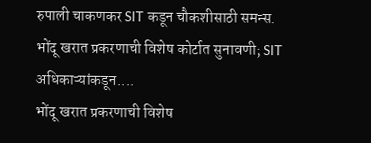रुपाली चाकणकर SIT कडून चौकशीसाठी समन्स.
भोंदू खरात प्रकरणाची विशेष कोर्टात सुनावणी; SIT अधिकाऱ्यांकडून....
भोंदू खरात प्रकरणाची विशेष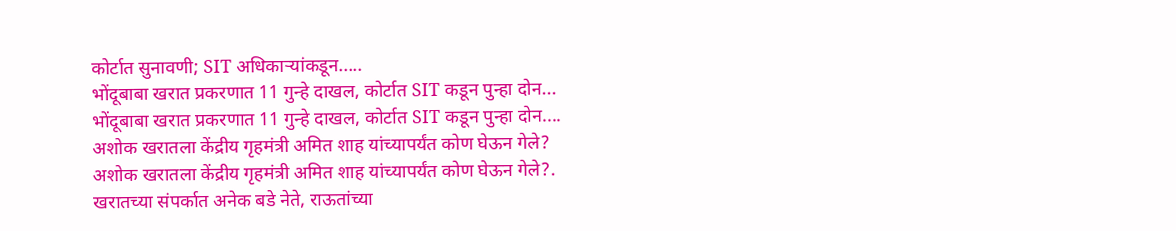कोर्टात सुनावणी; SIT अधिकाऱ्यांकडून.....
भोंदूबाबा खरात प्रकरणात 11 गुन्हे दाखल, कोर्टात SIT कडून पुन्हा दोन...
भोंदूबाबा खरात प्रकरणात 11 गुन्हे दाखल, कोर्टात SIT कडून पुन्हा दोन....
अशोक खरातला केंद्रीय गृहमंत्री अमित शाह यांच्यापर्यंत कोण घेऊन गेले?
अशोक खरातला केंद्रीय गृहमंत्री अमित शाह यांच्यापर्यंत कोण घेऊन गेले?.
खरातच्या संपर्कात अनेक बडे नेते, राऊतांच्या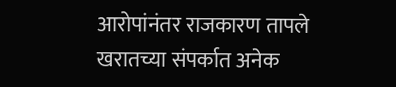आरोपांनंतर राजकारण तापले
खरातच्या संपर्कात अनेक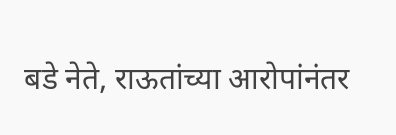बडे नेते, राऊतांच्या आरोपांनंतर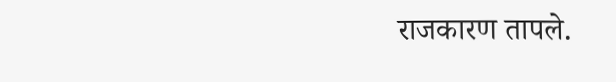राजकारण तापले.